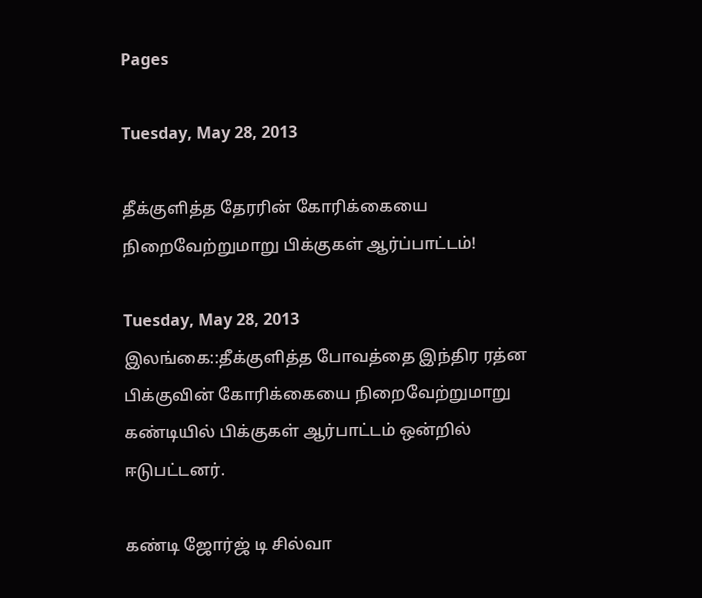Pages

Tuesday, May 28, 2013

தீக்குளித்த தேரரின் கோரிக்கையை நிறைவேற்றுமாறு பிக்குகள் ஆர்ப்பாட்டம்!

Tuesday, May 28, 2013
இலங்கை::தீக்குளித்த போவத்தை இந்திர ரத்ன பிக்குவின் கோரிக்கையை நிறைவேற்றுமாறு கண்டியில் பிக்குகள் ஆர்பாட்டம் ஒன்றில் ஈடுபட்டனர்.

கண்டி ஜோர்ஜ் டி சில்வா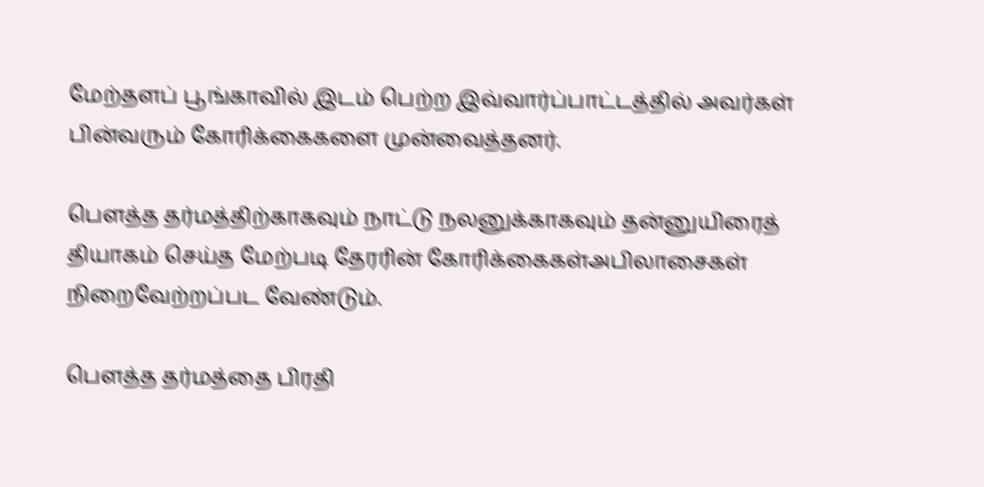மேற்தளப் பூங்காவில் இடம் பெற்ற இவ்வார்ப்பாட்டத்தில் அவர்கள் பின்வரும் கோரிக்கைகளை முன்வைத்தனர்.

பௌத்த தர்மத்திற்காகவும் நாட்டு நலனுக்காகவும் தன்னுயிரைத் தியாகம் செய்த மேற்படி தேரரின் கோரிக்கைகள்அபிலாசைகள் நிறைவேற்றப்பட வேண்டும்.

பௌத்த தர்மத்தை பிரதி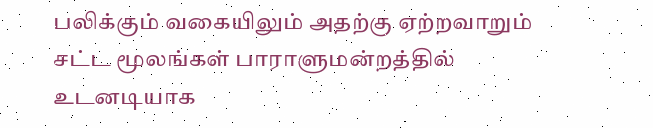பலிக்கும் வகையிலும் அதற்கு ஏற்றவாறும் சட்ட மூலங்கள் பாராளுமன்றத்தில் உடனடியாக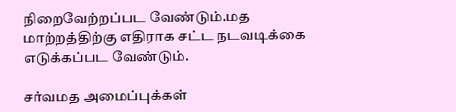நிறைவேற்றப்பட வேண்டும்.மத மாற்றத்திற்கு எதிராக சட்ட நடவடிக்கை எடுக்கப்பட வேண்டும்.

சர்வமத அமைப்புக்கள்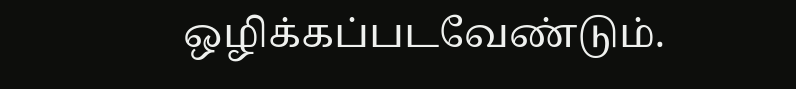ஒழிக்கப்படவேண்டும்.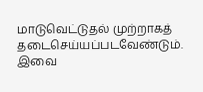மாடுவெட்டுதல் முற்றாகத் தடைசெய்யப்படவேண்டும்.
இவை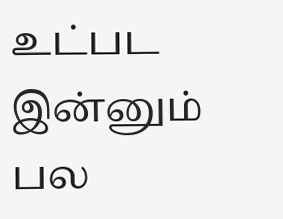உட்பட இன்னும் பல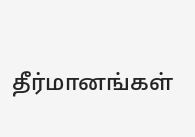தீர்மானங்கள்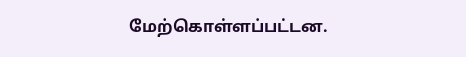மேற்கொள்ளப்பட்டன.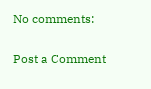No comments:

Post a Comment